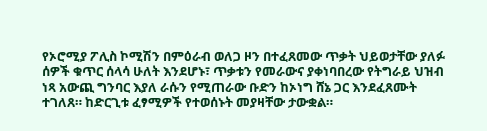የኦሮሚያ ፖሊስ ኮሚሽን በምዕራብ ወለጋ ዞን በተፈጸመው ጥቃት ህይወታቸው ያለፉ ሰዎች ቁጥር ሰላሳ ሁለት እንደሆኑ፣ ጥቃቱን የመራውና ያቀነባበረው የትግራይ ህዝብ ነጻ አውጪ ግንባር እያለ ራሱን የሚጠራው ቡድን ከኦነግ ሸኔ ጋር እንደፈጸሙት ተገለጸ። ከድርጊቱ ፈፃሚዎች የተወሰኑት መያዛቸው ታውቋል።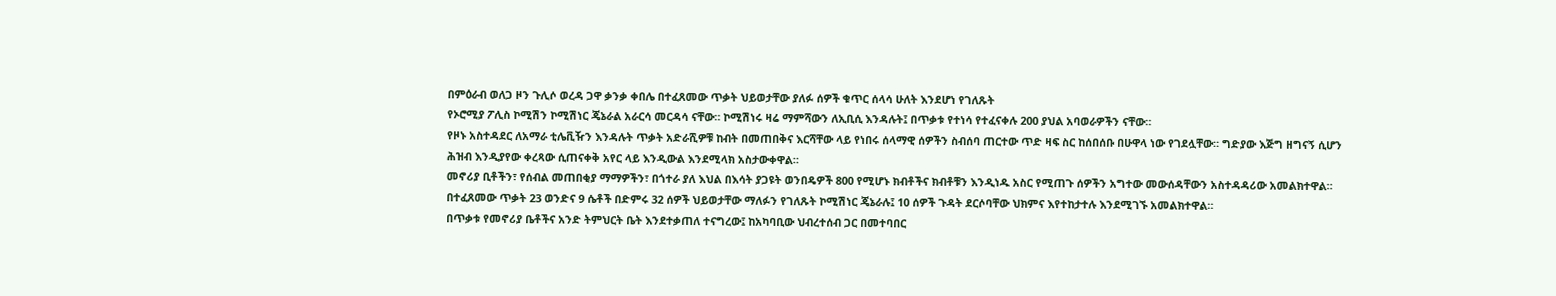በምዕራብ ወለጋ ዞን ጉሊሶ ወረዳ ጋዋ ቃንቃ ቀበሌ በተፈጸመው ጥቃት ህይወታቸው ያለፉ ሰዎች ቁጥር ሰላሳ ሁለት እንደሆነ የገለጹት
የኦሮሚያ ፖሊስ ኮሚሽን ኮሚሽነር ጄኔራል አራርሳ መርዳሳ ናቸው። ኮሚሽነሩ ዛሬ ማምሻውን ለኢቢሲ እንዳሉት፤ በጥቃቱ የተነሳ የተፈናቀሉ 200 ያህል አባወራዎችን ናቸው።
የዞኑ አስተዳደር ለአማራ ቲሌቪዥን እንዳሉት ጥቃት አድራሺዎቹ ከብት በመጠበቅና እርሻቸው ላይ የነበሩ ሰላማዊ ሰዎችን ስብሰባ ጠርተው ጥድ ዛፍ ስር ከሰበሰቡ በሁዋላ ነው የገደሏቸው። ግድያው እጅግ ዘግናኝ ሲሆን ሕዝብ እንዲያየው ቀረጻው ሲጠናቀቅ አየር ላይ እንዲውል እንደሚላክ አስታውቀዋል።
መኖሪያ ቢቶችን፣ የሰብል መጠበቂያ ማማዎችን፣ በጎተራ ያለ እህል በእሳት ያጋዩት ወንበዴዎች 800 የሚሆኑ ክብቶችና ክብቶቹን እንዲነዱ አስር የሚጠጉ ሰዎችን አግተው መውሰዳቸውን አስተዳዳሪው አመልክተዋል።
በተፈጸመው ጥቃት 23 ወንድና 9 ሴቶች በድምሩ 32 ሰዎች ህይወታቸው ማለፉን የገለጹት ኮሚሽነር ጄኔራሉ፤ 10 ሰዎች ጉዳት ደርሶባቸው ህክምና እየተከታተሉ እንደሚገኙ አመልክተዋል።
በጥቃቱ የመኖሪያ ቤቶችና አንድ ትምህርት ቤት እንደተቃጠለ ተናግረው፤ ከአካባቢው ህብረተሰብ ጋር በመተባበር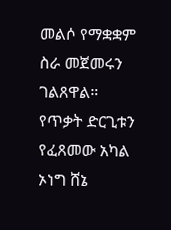መልሶ የማቋቋም ስራ መጀመሩን ገልጸዋል።
የጥቃት ድርጊቱን የፈጸመው አካል ኦነግ ሸኔ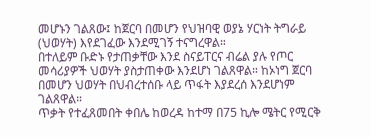መሆኑን ገልጸው፤ ከጀርባ በመሆን የህዝባዊ ወያኔ ሃርነት ትግራይ (ህወሃት) እየደገፈው እንደሚገኝ ተናግረዋል።
በተለይም ቡድኑ የታጠቃቸው እንደ ስናይፐርና ብሬል ያሉ የጦር መሳሪያዎች ህወሃት ያስታጠቀው እንደሆነ ገልጸዋል። ከኦነግ ጀርባ በመሆን ህወሃት በህብረተሰቡ ላይ ጥፋት እያደረሰ እንደሆነም ገልጸዋል።
ጥቃት የተፈጸመበት ቀበሌ ከወረዳ ከተማ በ75 ኪሎ ሜትር የሚርቅ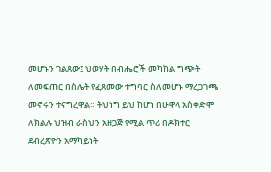መሆኑን ገልጸው፤ ህወሃት በብሔሮች መካከል ግጭት ለመፍጠር በስሌት የፈጸመው ተግባር ስለመሆኑ ማረጋገጫ መኖሩን ተናግረዋል። ትህነግ ይህ ከሆነ በሁዋላ አስቀድሞ ለክልሉ ህዝብ ራስህን አዘጋጅ የሚል ጥሪ በዶክተር ደብረጽዮን አማካይነት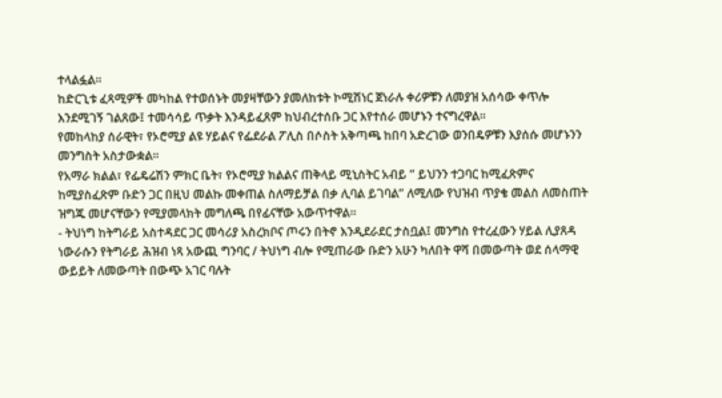ተላልፏል።
ከድርጊቱ ፈጻሚዎች መካከል የተወሰኑት መያዛቸውን ያመለከቱት ኮሚሽነር ጀነራሉ ቀሪዎቹን ለመያዝ አሰሳው ቀጥሎ እንደሚገኝ ገልጸው፤ ተመሳሳይ ጥቃት እንዳይፈጸም ከህብረተሰቡ ጋር እየተሰራ መሆኑን ተናግረዋል።
የመከላከያ ሰራዊት፣ የኦሮሚያ ልዩ ሃይልና የፌደራል ፖሊስ በሶስት አቅጣጫ ከበባ አድረገው ወንበዴዎቹን እያሰሱ መሆኑንን መንግስት አስታውቋል።
የአማራ ክልል፣ የፌዴሬሽን ምክር ቤት፣ የኦሮሚያ ክልልና ጠቅላይ ሚኒስትር አብይ ” ይህንን ተጋባር ከሚፈጽምና ከሚያስፈጽም ቡድን ጋር በዚህ መልኩ መቀጠል ስለማይቻል በቃ ሊባል ይገባል” ለሚለው የህዝብ ጥያቄ መልስ ለመስጠት ዝግጁ መሆናቸውን የሚያመላክት መግለጫ በየፊናቸው አውጥተዋል።
- ትህነግ ከትግራይ አስተዳደር ጋር መሳሪያ አስረክቦና ጦሩን በትኖ እንዲደራደር ታስቧል፤ መንግስ የተረፈውን ሃይል ሊያጸዳ ነውራሱን የትግራይ ሕዝብ ነጻ አውጪ ግንባር / ትህነግ ብሎ የሚጠራው ቡድን አሁን ካለበት ዋሻ በመውጣት ወደ ሰላማዊ ውይይት ለመውጣት በውጭ አገር ባሉት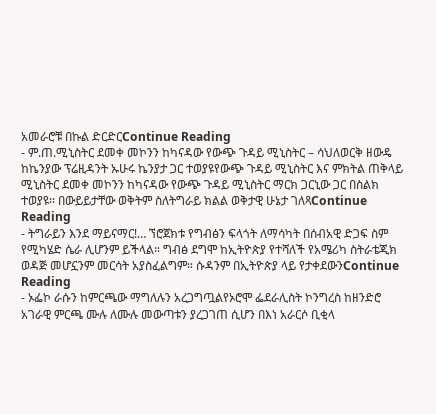አመራሮቹ በኩል ድርድርContinue Reading
- ም.ጠ.ሚኒስትር ደመቀ መኮንን ከካናዳው የውጭ ጉዳይ ሚኒስትር – ሳህለወርቅ ዘውዴ ከኬንያው ፕሬዚዳንት ኡሁሩ ኬንያታ ጋር ተወያዩየውጭ ጉዳይ ሚኒስትር እና ምክትል ጠቅላይ ሚኒስትር ደመቀ መኮንን ከካናዳው የውጭ ጉዳይ ሚኒስትር ማርክ ጋርኒው ጋር በስልክ ተወያዩ፡፡ በውይይታቸው ወቅትም ስለትግራይ ክልል ወቅታዊ ሁኔታ ገለጻContinue Reading
- ትግራይን እንደ ማይናማር!… ኘሮጀክቱ የግብፅን ፍላጎት ለማሳካት በሰብአዊ ድጋፍ ስም የሚካሄድ ሴራ ሊሆንም ይችላል። ግብፅ ደግሞ ከኢትዮጵያ የተሻለች የአሜሪካ ስትራቴጂክ ወዳጅ መሆኗንም መርሳት አያስፈልግም። ሱዳንም በኢትዮጵያ ላይ የታቀደውንContinue Reading
- ኦፌኮ ራሱን ከምርጫው ማግለሉን አረጋግጧልየኦሮሞ ፌደራሊስት ኮንግረስ ከዘንድሮ አገራዊ ምርጫ ሙሉ ለሙሉ መውጣቱን ያረጋገጠ ሲሆን በእነ አራርሶ ቢቂላ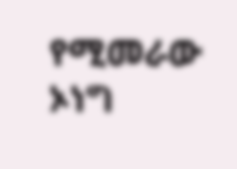የሚመራው ኦነግ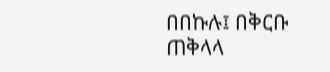በበኩሉ፤ በቅርቡ ጠቅላላ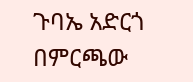ጉባኤ አድርጎ በምርጫው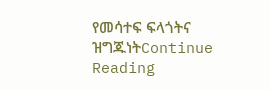የመሳተፍ ፍላጎትና ዝግጁነትContinue Reading